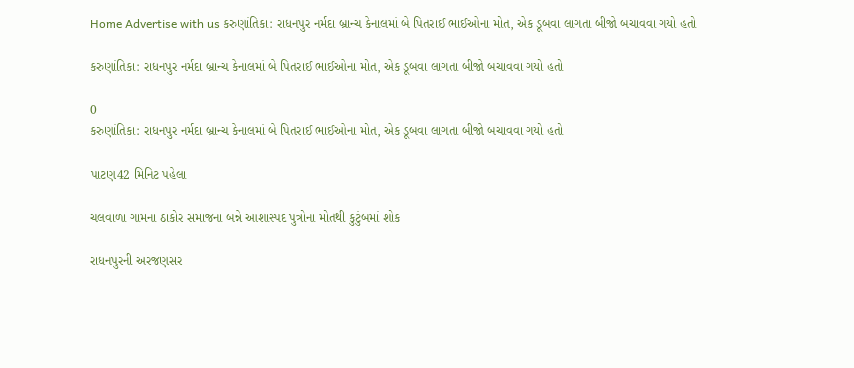Home Advertise with us કરુણાંતિકા: રાધનપુર નર્મદા બ્રાન્ચ કેનાલમાં બે પિતરાઈ ભાઈઓના મોત, એક ડૂબવા લાગતા બીજો બચાવવા ગયો હતો

કરુણાંતિકા: રાધનપુર નર્મદા બ્રાન્ચ કેનાલમાં બે પિતરાઈ ભાઈઓના મોત, એક ડૂબવા લાગતા બીજો બચાવવા ગયો હતો

0
કરુણાંતિકા: રાધનપુર નર્મદા બ્રાન્ચ કેનાલમાં બે પિતરાઈ ભાઈઓના મોત, એક ડૂબવા લાગતા બીજો બચાવવા ગયો હતો

પાટણ42 મિનિટ પહેલા

ચલવાળા ગામના ઠાકોર સમાજના બન્ને આશાસ્પદ પુત્રોના મોતથી કુટુંબમાં શોક

રાધનપુરની અરજણસર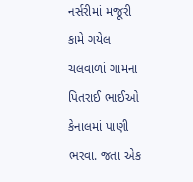નર્સરીમાં મજૂરી કામે ગયેલ ચલવાળાં ગામના પિતરાઈ ભાઈઓ કેનાલમાં પાણી ભરવા. જતા એક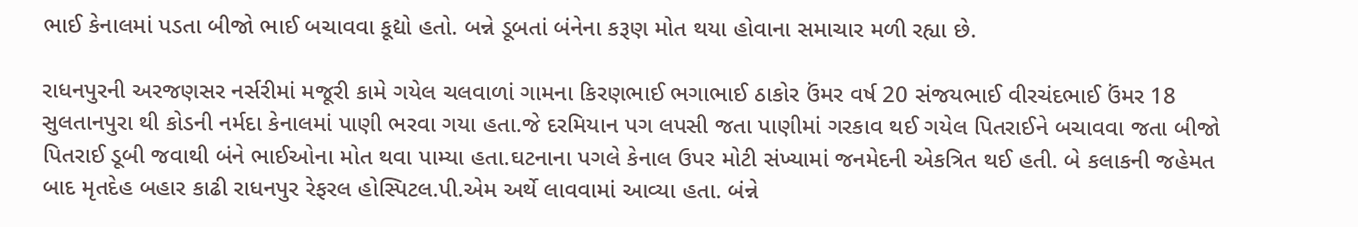ભાઈ કેનાલમાં પડતા બીજો ભાઈ બચાવવા કૂદ્યો હતો. બન્ને ડૂબતાં બંનેના કરૂણ મોત થયા હોવાના સમાચાર મળી રહ્યા છે.

રાધનપુરની અરજણસર નર્સરીમાં મજૂરી કામે ગયેલ ચલવાળાં ગામના કિરણભાઈ ભગાભાઈ ઠાકોર ઉંમર વર્ષ 20 સંજયભાઈ વીરચંદભાઈ ઉંમર 18 સુલતાનપુરા થી કોડની નર્મદા કેનાલમાં પાણી ભરવા ગયા હતા.જે દરમિયાન પગ લપસી જતા પાણીમાં ગરકાવ થઈ ગયેલ પિતરાઈને બચાવવા જતા બીજો પિતરાઈ ડૂબી જવાથી બંને ભાઈઓના મોત થવા પામ્યા હતા.ઘટનાના પગલે કેનાલ ઉપર મોટી સંખ્યામાં જનમેદની એકત્રિત થઈ હતી. બે કલાકની જહેમત બાદ મૃતદેહ બહાર કાઢી રાધનપુર રેફરલ હોસ્પિટલ.પી.એમ અર્થે લાવવામાં આવ્યા હતા. બંન્ને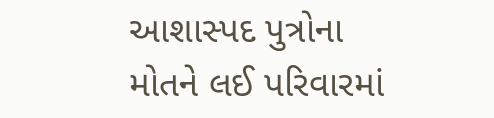આશાસ્પદ પુત્રોના મોતને લઈ પરિવારમાં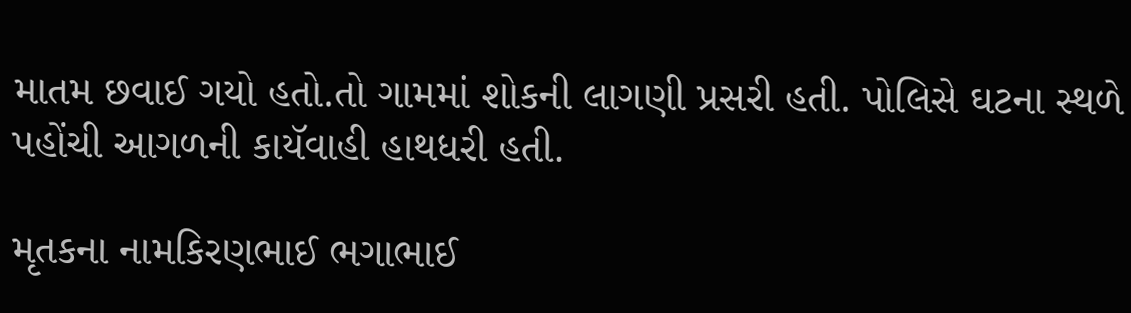માતમ છવાઈ ગયો હતો.તો ગામમાં શોકની લાગણી પ્રસરી હતી. પોલિસે ઘટના સ્થળે પહોંચી આગળની કાયૅવાહી હાથધરી હતી.

મૃતકના નામકિરણભાઈ ભગાભાઈ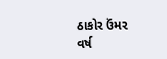ઠાકોર ઉંમર વર્ષ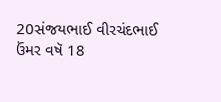20સંજયભાઈ વીરચંદભાઈ ઉંમર વષૅ 18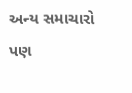અન્ય સમાચારો પણ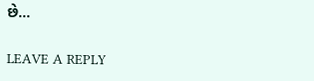છે…

LEAVE A REPLY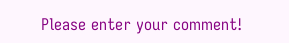Please enter your comment!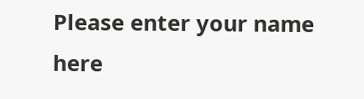Please enter your name here